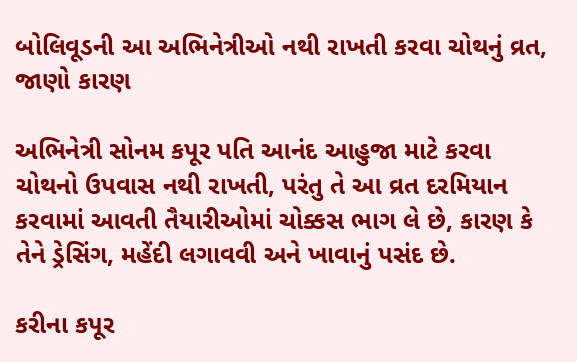બોલિવૂડની આ અભિનેત્રીઓ નથી રાખતી કરવા ચોથનું વ્રત, જાણો કારણ

અભિનેત્રી સોનમ કપૂર પતિ આનંદ આહુજા માટે કરવા ચોથનો ઉપવાસ નથી રાખતી, પરંતુ તે આ વ્રત દરમિયાન કરવામાં આવતી તૈયારીઓમાં ચોક્કસ ભાગ લે છે, કારણ કે તેને ડ્રેસિંગ, મહેંદી લગાવવી અને ખાવાનું પસંદ છે.

કરીના કપૂર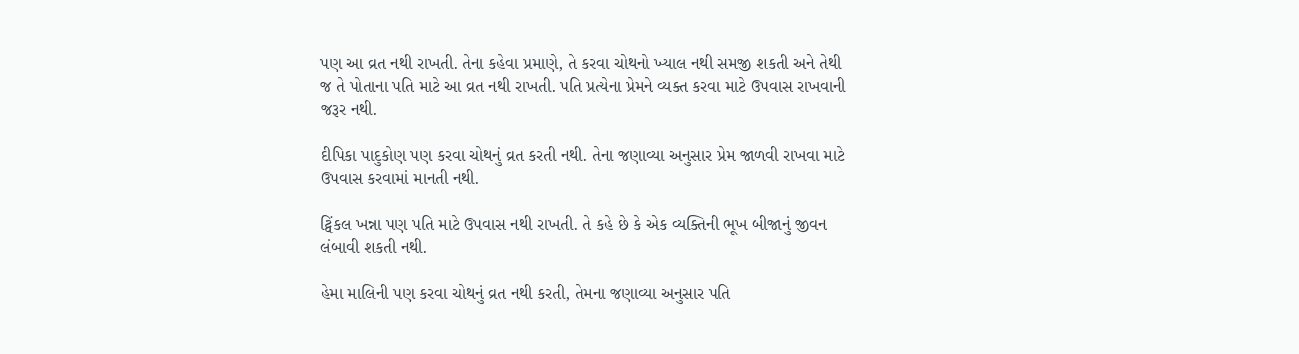પણ આ વ્રત નથી રાખતી. તેના કહેવા પ્રમાણે, તે કરવા ચોથનો ખ્યાલ નથી સમજી શકતી અને તેથી જ તે પોતાના પતિ માટે આ વ્રત નથી રાખતી. પતિ પ્રત્યેના પ્રેમને વ્યક્ત કરવા માટે ઉપવાસ રાખવાની જરૂર નથી.

દીપિકા પાદુકોણ પણ કરવા ચોથનું વ્રત કરતી નથી. તેના જણાવ્યા અનુસાર પ્રેમ જાળવી રાખવા માટે ઉપવાસ કરવામાં માનતી નથી.

ટ્વિંકલ ખન્ના પણ પતિ માટે ઉપવાસ નથી રાખતી. તે કહે છે કે એક વ્યક્તિની ભૂખ બીજાનું જીવન લંબાવી શકતી નથી.

હેમા માલિની પણ કરવા ચોથનું વ્રત નથી કરતી, તેમના જણાવ્યા અનુસાર પતિ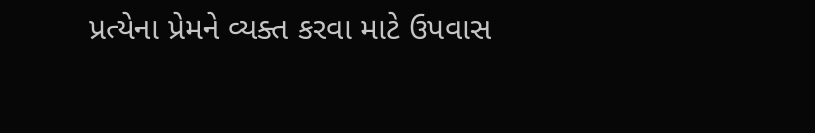પ્રત્યેના પ્રેમને વ્યક્ત કરવા માટે ઉપવાસ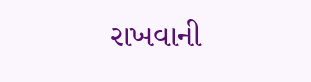રાખવાની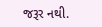જરૂર નથી.